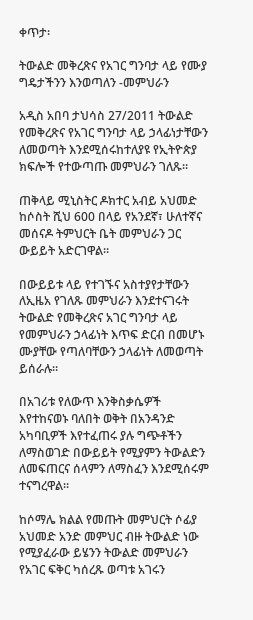ቀጥታ፡

ትውልድ መቅረጽና የአገር ግንባታ ላይ የሙያ ግዴታችንን እንወጣለን -መምህራን

አዲስ አበባ ታህሳስ 27/2011 ትውልድ የመቅረጽና የአገር ግንባታ ላይ ኃላፊነታቸውን ለመወጣት እንደሚሰሩከተለያዩ የኢትዮጵያ ክፍሎች የተውጣጡ መምህራን ገለጹ።

ጠቅላይ ሚኒስትር ዶክተር አብይ አህመድ ከሶስት ሺህ 600 በላይ የአንደኛ፣ ሁለተኛና መሰናዶ ትምህርት ቤት መምህራን ጋር ውይይት አድርገዋል።

በውይይቱ ላይ የተገኙና አስተያየታቸውን ለኢዜአ የገለጹ መምህራን እንደተናገሩት ትውልድ የመቅረጽና አገር ግንባታ ላይ የመምህራን ኃላፊነት እጥፍ ድርብ በመሆኑ ሙያቸው የጣለባቸውን ኃላፊነት ለመወጣት ይሰራሉ።

በአገሪቱ የለውጥ እንቅስቃሴዎች እየተከናወኑ ባለበት ወቅት በአንዳንድ አካባቢዎች እየተፈጠሩ ያሉ ግጭቶችን ለማስወገድ በውይይት የሚያምን ትውልድን ለመፍጠርና ሰላምን ለማስፈን እንደሚሰሩም ተናግረዋል።

ከሶማሌ ክልል የመጡት መምህርት ሶፊያ አህመድ አንድ መምህር ብዙ ትውልድ ነው የሚያፈራው ይሄንን ትውልድ መምህራን የአገር ፍቅር ካሰረጹ ወጣቱ አገሩን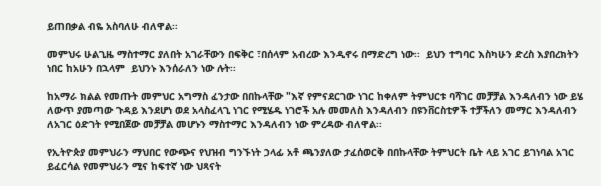ይጠበቃል ብዬ አስባለሁ ብለዋል፡፡

መምህሩ ሁልጊዜ ማስተማር ያለበት አገራቸውን በፍቅር ፣በሰላም አብረው እንዲኖሩ በማድረግ ነው፡፡  ይህን ተግባር እስካሁን ድረስ እያበረክትን ነበር ከአሁን በኋላም  ይህንኑ እንሰራለን ነው ሉት፡፡

ከአማራ ክልል የመጡት መምህር አግማስ ፈንታው በበኩላቸው "እኛ የምናደርገው ነገር ከቀለም ትምህርቱ ባሻገር መቻቻል እንዳለብን ነው ይሄ ለውጥ ያመጣው ጉዳይ እንደሆነ ወደ አላስፈላጊ ነገር የሚሄዱ ነገሮች አሉ መመለስ እንዳለብን በዩንቨርስቲዎች ተቻችለን መማር እንዳለብን ለአገር ዕድገት የሚበጀው መቻቻል መሆኑን ማስተማር እንዳለብን ነው ምረዳው ብለዋል፡፡

የኢትዮጵያ መምህራን ማህበር የውጭና የህዝብ ግንኙነት ኃላፊ አቶ ጫንያለው ታፈሰወርቅ በበኩላቸው ትምህርት ቤት ላይ አገር ይገነባል አገር ይፈርሳል የመምህራን ሚና ከፍተኛ ነው ህጻናት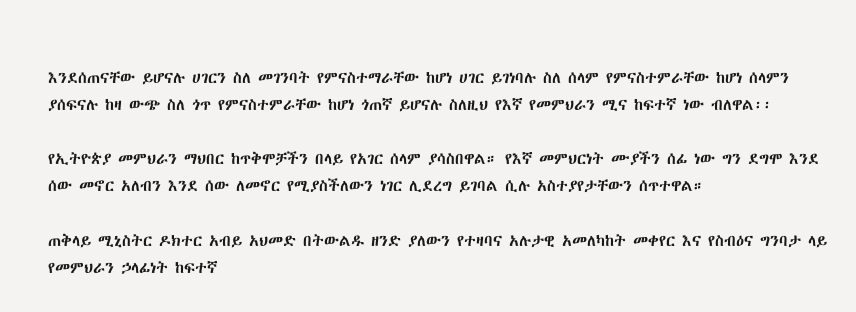እንደሰጠናቸው ይሆናሉ ሀገርን ስለ መገንባት የምናስተማራቸው ከሆነ ሀገር ይገነባሉ ስለ ሰላም የምናስተምራቸው ከሆነ ሰላምን ያሰፍናሉ ከዛ ውጭ ስለ ጎጥ የምናስተምራቸው ከሆነ ጎጠኛ ይሆናሉ ስለዚህ የእኛ የመምህራን ሚና ከፍተኛ ነው ብለዋል፡፡

የኢትዮጵያ መምህራን ማህበር ከጥቅሞቻችን በላይ የአገር ሰላም ያሳስበዋል። የእኛ መምህርነት ሙያችን ሰፊ ነው ግን ደግሞ እንደ ሰው መኖር አለብን እንደ ሰው ለመኖር የሚያስችለውን ነገር ሊደረግ ይገባል ሲሉ አስተያየታቸውን ሰጥተዋል።

ጠቅላይ ሚኒስትር ዶክተር አብይ አህመድ በትውልዱ ዘንድ ያለውን የተዛባና አሉታዊ አመለካከት መቀየር እና የስብዕና ግንባታ ላይ የመምህራን ኃላፊነት ከፍተኛ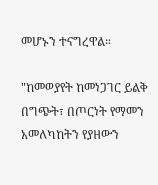መሆኑን ተናግረዋል።

"ከመወያየት ከመነጋገር ይልቅ በግጭት፣ በጦርነት የማመን አመለካከትን የያዘውን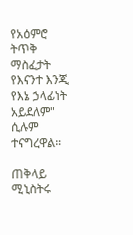የአዕምሮ ትጥቅ ማስፈታት የእናንተ እንጂ የእኔ ኃላፊነት አይደለም" ሲሉም ተናግረዋል።

ጠቅላይ ሚኒስትሩ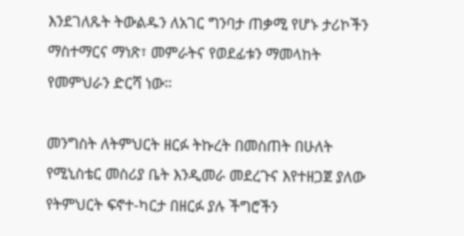እንደገለጹት ትውልዱን ለአገር ግንባታ ጠቃሚ የሆኑ ታሪኮችን ማስተማርና ማነጽ፣ መምራትና የወደፊቱን ማመላከት የመምህራን ድርሻ ነው።

መንግስት ለትምህርት ዘርፉ ትኩረት በመስጠት በሁለት የሚኒስቴር መስሪያ ቤት እንዲመራ መደረጉና እየተዘጋጀ ያለው የትምህርት ፍኖተ-ካርታ በዘርፉ ያሉ ችግሮችን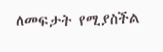ለመፍታት የሚያስችል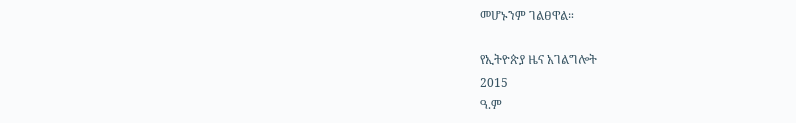መሆኑንም ገልፀዋል።

የኢትዮጵያ ዜና አገልግሎት
2015
ዓ.ም